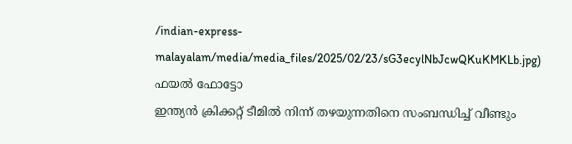/indian-express-malayalam/media/media_files/2025/02/23/sG3ecylNbJcwQKuKMKLb.jpg)
ഫയൽ ഫോട്ടോ
ഇന്ത്യൻ ക്രിക്കറ്റ് ടീമിൽ നിന്ന് തഴയുന്നതിനെ സംബന്ധിച്ച് വീണ്ടും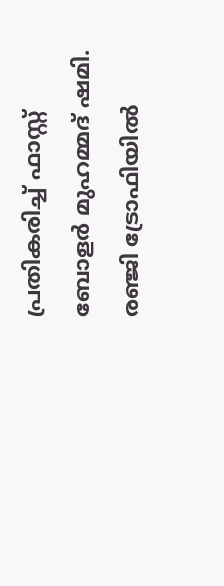പ്രതികരിച്ച് ഫാസ്റ്റ് ബോളർ മുഹമ്മദ് ഷമി. രഞ്ജി ട്രോഫിയിൽ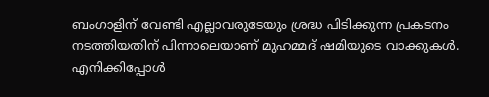ബംഗാളിന് വേണ്ടി എല്ലാവരുടേയും ശ്രദ്ധ പിടിക്കുന്ന പ്രകടനം നടത്തിയതിന് പിന്നാലെയാണ് മുഹമ്മദ് ഷമിയുടെ വാക്കുകൾ. എനിക്കിപ്പോൾ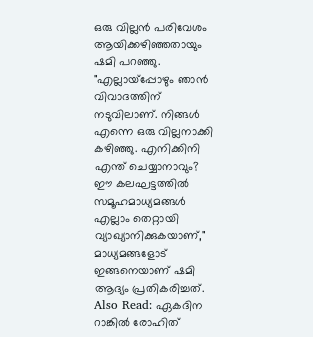ഒരു വില്ലൻ പരിവേശം ആയിക്കഴിഞ്ഞതായും ഷമി പറഞ്ഞു.
"എല്ലായ്പ്പോഴും ഞാൻ വിവാദത്തിന് നടുവിലാണ്. നിങ്ങൾ എന്നെ ഒരു വില്ലനാക്കി കഴിഞ്ഞു. എനിക്കിനി എന്ത് ചെയ്യാനാവും? ഈ കലഘട്ടത്തിൽ സമൂഹമാധ്യമങ്ങൾ എല്ലാം തെറ്റായി വ്യാഖ്യാനിക്കുകയാണ്," മാധ്യമങ്ങളോട് ഇങ്ങനെയാണ് ഷമി ആദ്യം പ്രതികരിച്ചത്.
Also Read: ഏകദിന റാങ്കിൽ രോഹിത്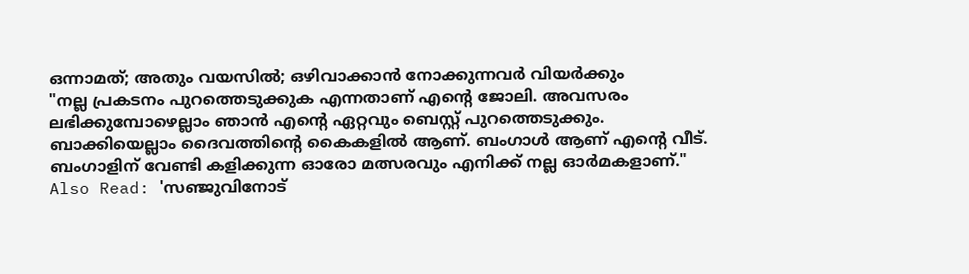ഒന്നാമത്; അതും വയസിൽ; ഒഴിവാക്കാൻ നോക്കുന്നവർ വിയർക്കും
"നല്ല പ്രകടനം പുറത്തെടുക്കുക എന്നതാണ് എന്റെ ജോലി. അവസരം ലഭിക്കുമ്പോഴെല്ലാം ഞാൻ എന്റെ ഏറ്റവും ബെസ്റ്റ് പുറത്തെടുക്കും. ബാക്കിയെല്ലാം ദൈവത്തിന്റെ കൈകളിൽ ആണ്. ബംഗാൾ ആണ് എന്റെ വീട്. ബംഗാളിന് വേണ്ടി കളിക്കുന്ന ഓരോ മത്സരവും എനിക്ക് നല്ല ഓർമകളാണ്."
Also Read: 'സഞ്ജുവിനോട്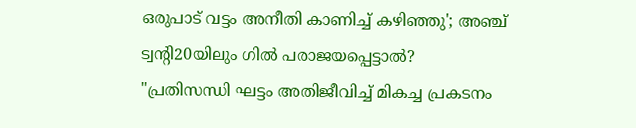ഒരുപാട് വട്ടം അനീതി കാണിച്ച് കഴിഞ്ഞു'; അഞ്ച് ട്വന്റി20യിലും ഗിൽ പരാജയപ്പെട്ടാൽ?
"പ്രതിസന്ധി ഘട്ടം അതിജീവിച്ച് മികച്ച പ്രകടനം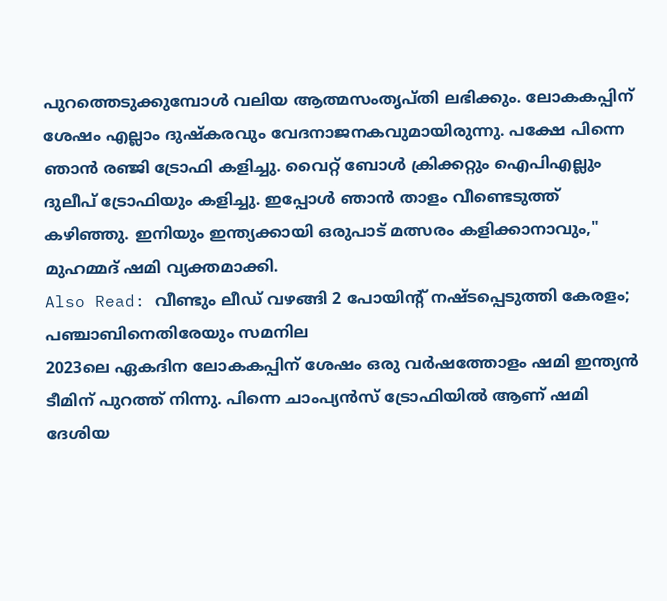പുറത്തെടുക്കുമ്പോൾ വലിയ ആത്മസംതൃപ്തി ലഭിക്കും. ലോകകപ്പിന് ശേഷം എല്ലാം ദുഷ്കരവും വേദനാജനകവുമായിരുന്നു. പക്ഷേ പിന്നെ ഞാൻ രഞ്ജി ട്രോഫി കളിച്ചു. വൈറ്റ് ബോൾ ക്രിക്കറ്റും ഐപിഎല്ലും ദുലീപ് ട്രോഫിയും കളിച്ചു. ഇപ്പോൾ ഞാൻ താളം വീണ്ടെടുത്ത് കഴിഞ്ഞു. ഇനിയും ഇന്ത്യക്കായി ഒരുപാട് മത്സരം കളിക്കാനാവും," മുഹമ്മദ് ഷമി വ്യക്തമാക്കി.
Also Read: വീണ്ടും ലീഡ് വഴങ്ങി 2 പോയിന്റ് നഷ്ടപ്പെടുത്തി കേരളം; പഞ്ചാബിനെതിരേയും സമനില
2023ലെ ഏകദിന ലോകകപ്പിന് ശേഷം ഒരു വർഷത്തോളം ഷമി ഇന്ത്യൻ ടീമിന് പുറത്ത് നിന്നു. പിന്നെ ചാംപ്യൻസ് ട്രോഫിയിൽ ആണ് ഷമി ദേശിയ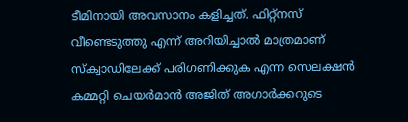ടീമിനായി അവസാനം കളിച്ചത്. ഫിറ്റ്നസ് വീണ്ടെടുത്തു എന്ന് അറിയിച്ചാൽ മാത്രമാണ് സ്ക്വാഡിലേക്ക് പരിഗണിക്കുക എന്ന സെലക്ഷൻ കമ്മറ്റി ചെയർമാൻ അജിത് അഗാർക്കറുടെ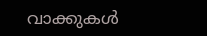വാക്കുകൾ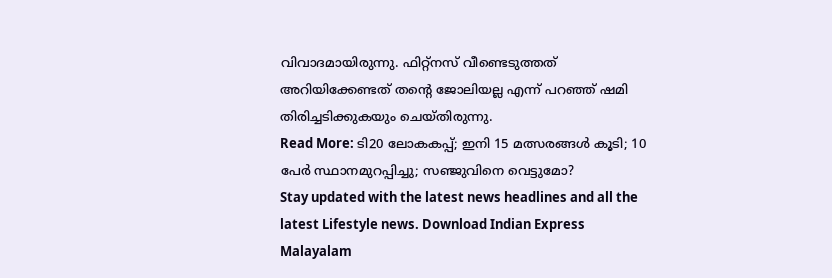വിവാദമായിരുന്നു. ഫിറ്റ്നസ് വീണ്ടെടുത്തത് അറിയിക്കേണ്ടത് തന്റെ ജോലിയല്ല എന്ന് പറഞ്ഞ് ഷമി തിരിച്ചടിക്കുകയും ചെയ്തിരുന്നു.
Read More: ടി20 ലോകകപ്പ്; ഇനി 15 മത്സരങ്ങൾ കൂടി; 10 പേർ സ്ഥാനമുറപ്പിച്ചു; സഞ്ജുവിനെ വെട്ടുമോ?
Stay updated with the latest news headlines and all the latest Lifestyle news. Download Indian Express Malayalam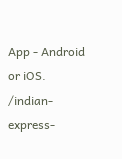App - Android or iOS.
/indian-express-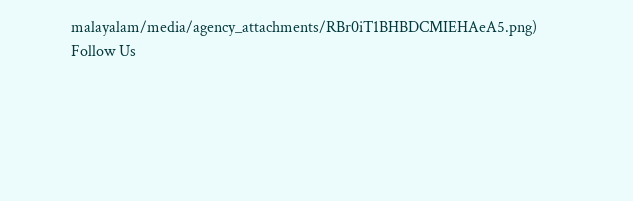malayalam/media/agency_attachments/RBr0iT1BHBDCMIEHAeA5.png)
Follow Us